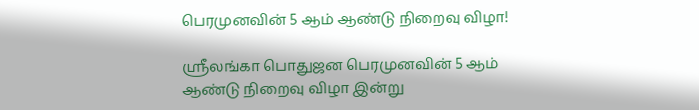பெரமுனவின் 5 ஆம் ஆண்டு நிறைவு விழா!

ஶ்ரீலங்கா பொதுஜன பெரமுனவின் 5 ஆம் ஆண்டு நிறைவு விழா இன்று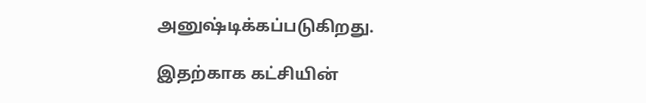அனுஷ்டிக்கப்படுகிறது.

இதற்காக கட்சியின்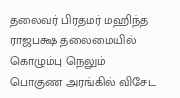தலைவர் பிரதமர் மஹிந்த ராஜபக்ஷ தலைமையில் கொழும்பு நெலும் பொகுண அரங்கில் விசேட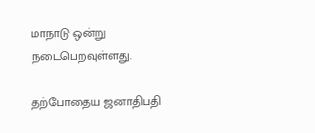மாநாடு ஒன்று நடைபெறவுள்ளது.

தற்போதைய ஜனாதிபதி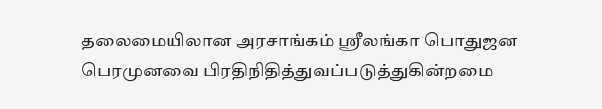தலைமையிலான அரசாங்கம் ஸ்ரீலங்கா பொதுஜன பெரமுனவை பிரதிநிதித்துவப்படுத்துகின்றமை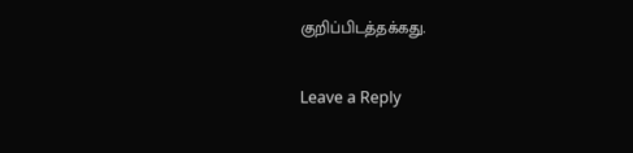குறிப்பிடத்தக்கது.

Leave a Reply